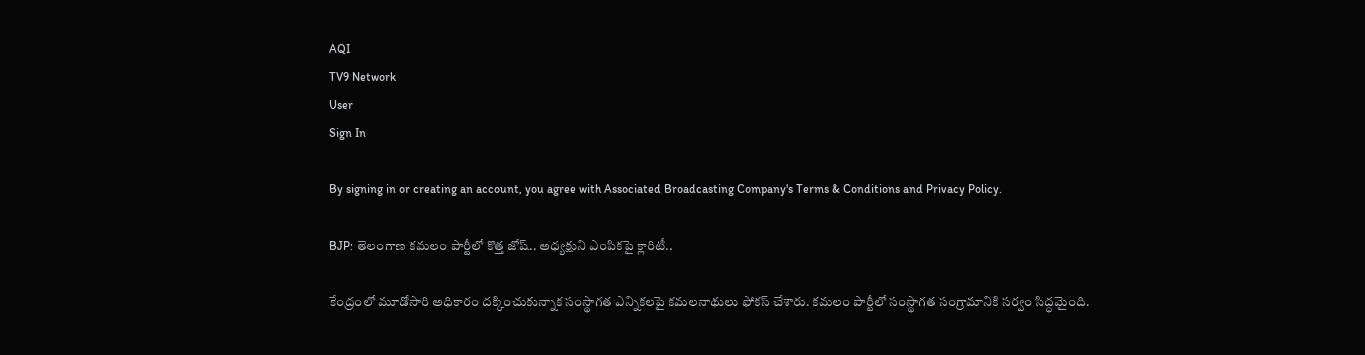AQI
TV9 Network
User
Sign In

By signing in or creating an account, you agree with Associated Broadcasting Company's Terms & Conditions and Privacy Policy.

BJP: తెలంగాణ కమలం పార్టీలో కొత్త జోష్.. అధ్యక్షుని ఎంపికపై క్లారిటీ..

కేంద్రంలో మూడోసారి అధికారం దక్కించుకున్నాక సంస్థాగత ఎన్నికలపై కమలనాథులు ఫోకస్ చేశారు. కమలం పార్టీలో సంస్థాగత సంగ్రామానికి సర్వం సిద్ధమైంది.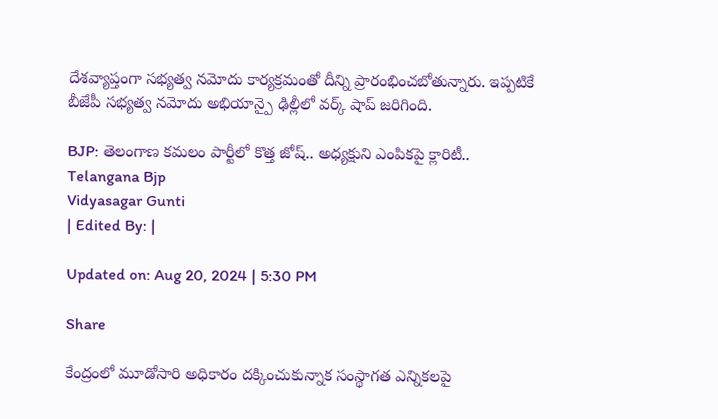దేశవ్యాప్తంగా సభ్యత్వ నమోదు కార్యక్రమంతో దీన్ని ప్రారంభించబోతున్నారు. ఇప్పటికే బీజేపీ సభ్యత్వ నమోదు అభియాన్పై ఢిల్లీలో వర్క్ షాప్ జరిగింది.

BJP: తెలంగాణ కమలం పార్టీలో కొత్త జోష్.. అధ్యక్షుని ఎంపికపై క్లారిటీ..
Telangana Bjp
Vidyasagar Gunti
| Edited By: |

Updated on: Aug 20, 2024 | 5:30 PM

Share

కేంద్రంలో మూడోసారి అధికారం దక్కించుకున్నాక సంస్థాగత ఎన్నికలపై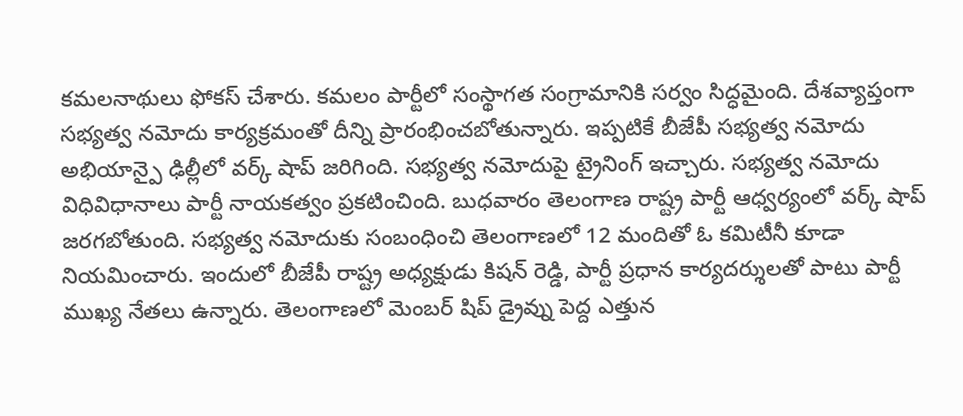కమలనాథులు ఫోకస్ చేశారు. కమలం పార్టీలో సంస్థాగత సంగ్రామానికి సర్వం సిద్ధమైంది. దేశవ్యాప్తంగా సభ్యత్వ నమోదు కార్యక్రమంతో దీన్ని ప్రారంభించబోతున్నారు. ఇప్పటికే బీజేపీ సభ్యత్వ నమోదు అభియాన్పై ఢిల్లీలో వర్క్ షాప్ జరిగింది. సభ్యత్వ నమోదుపై ట్రైనింగ్ ఇచ్చారు. సభ్యత్వ నమోదు విధివిధానాలు పార్టీ నాయకత్వం ప్రకటించింది. బుధవారం తెలంగాణ రాష్ట్ర పార్టీ ఆధ్వర్యంలో వర్క్ షాప్ జరగబోతుంది. సభ్యత్వ నమోదుకు సంబంధించి తెలంగాణలో 12 మందితో ఓ కమిటీనీ కూడా నియమించారు. ఇందులో బీజేపీ రాష్ట్ర అధ్యక్షుడు కిషన్ రెడ్డి, పార్టీ ప్రధాన కార్యదర్శులతో పాటు పార్టీ ముఖ్య నేతలు ఉన్నారు. తెలంగాణలో మెంబర్ షిప్ డ్రైవ్ను పెద్ద ఎత్తున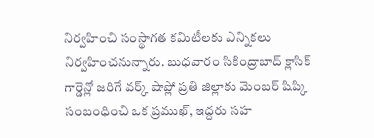నిర్వహించి సంస్థాగత కమిటీలకు ఎన్నికలు నిర్వహించనున్నారు. బుధవారం సికింద్రాబాద్ క్లాసిక్ గార్డెన్లో జరిగే వర్క్ షాప్లో ప్రతి జిల్లాకు మెంబర్ షిప్కి సంబంధించి ఒక ప్రముఖ్, ఇద్దరు సహ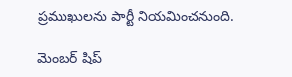ప్రముఖులను పార్టీ నియమించనుంది.

మెంబర్ షిప్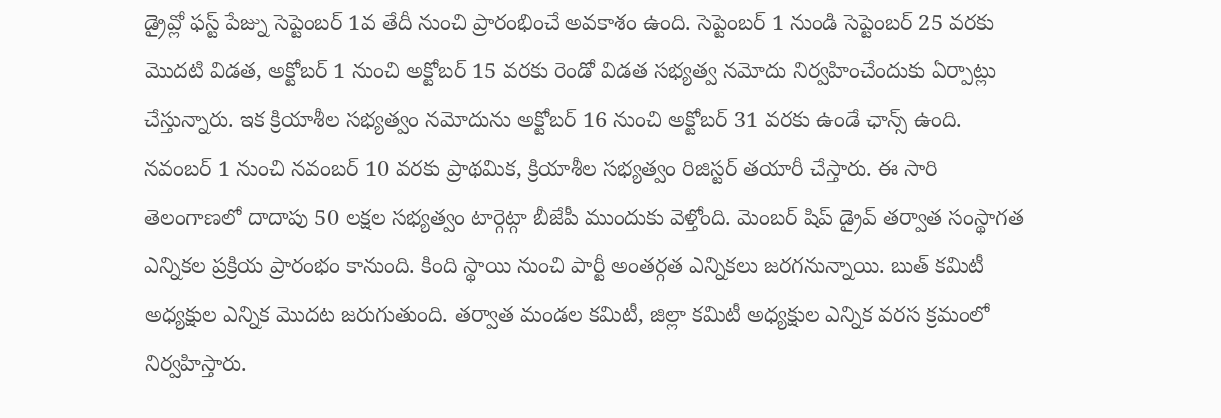డ్రైవ్లో ఫస్ట్ పేజ్ను సెప్టెంబర్ 1వ తేదీ నుంచి ప్రారంభించే అవకాశం ఉంది. సెప్టెంబర్ 1 నుండి సెప్టెంబర్ 25 వరకు మొదటి విడత, అక్టోబర్ 1 నుంచి అక్టోబర్ 15 వరకు రెండో విడత సభ్యత్వ నమోదు నిర్వహించేందుకు ఏర్పాట్లు చేస్తున్నారు. ఇక క్రియాశీల సభ్యత్వం నమోదును అక్టోబర్ 16 నుంచి అక్టోబర్ 31 వరకు ఉండే ఛాన్స్ ఉంది. నవంబర్ 1 నుంచి నవంబర్ 10 వరకు ప్రాథమిక, క్రియాశీల సభ్యత్వం రిజిస్టర్ తయారీ చేస్తారు. ఈ సారి తెలంగాణలో దాదాపు 50 లక్షల సభ్యత్వం టార్గెట్గా బీజేపీ ముందుకు వెళ్తోంది. మెంబర్ షిప్ డ్రైవ్ తర్వాత సంస్థాగత ఎన్నికల ప్రక్రియ ప్రారంభం కానుంది. కింది స్థాయి నుంచి పార్టీ అంతర్గత ఎన్నికలు జరగనున్నాయి. బుత్ కమిటీ అధ్యక్షుల ఎన్నిక మొదట జరుగుతుంది. తర్వాత మండల కమిటీ, జిల్లా కమిటీ అధ్యక్షుల ఎన్నిక వరస క్రమంలో నిర్వహిస్తారు.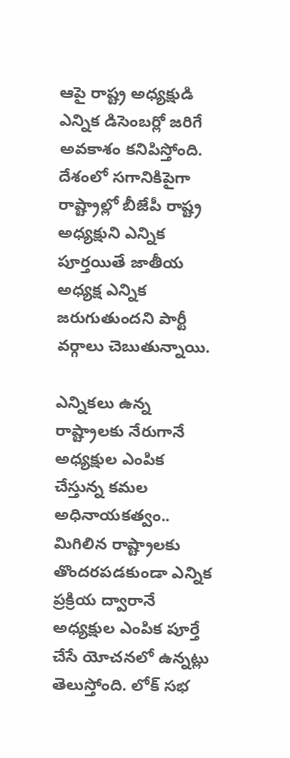ఆపై రాష్ట్ర అధ్యక్షుడి ఎన్నిక డిసెంబర్లో జరిగే అవకాశం కనిపిస్తోంది. దేశంలో సగానికిపైగా రాష్ట్రాల్లో బీజేపీ రాష్ట్ర అధ్యక్షుని ఎన్నిక పూర్తయితే జాతీయ అధ్యక్ష ఎన్నిక జరుగుతుందని పార్టీ వర్గాలు చెబుతున్నాయి.

ఎన్నికలు ఉన్న రాష్ట్రాలకు నేరుగానే అధ్యక్షుల ఎంపిక చేస్తున్న కమల అధినాయకత్వం.. మిగిలిన రాష్ట్రాలకు తొందరపడకుండా ఎన్నిక ప్రక్రియ ద్వారానే అధ్యక్షుల ఎంపిక పూర్తే చేసే యోచనలో ఉన్నట్లు తెలుస్తోంది. లోక్ సభ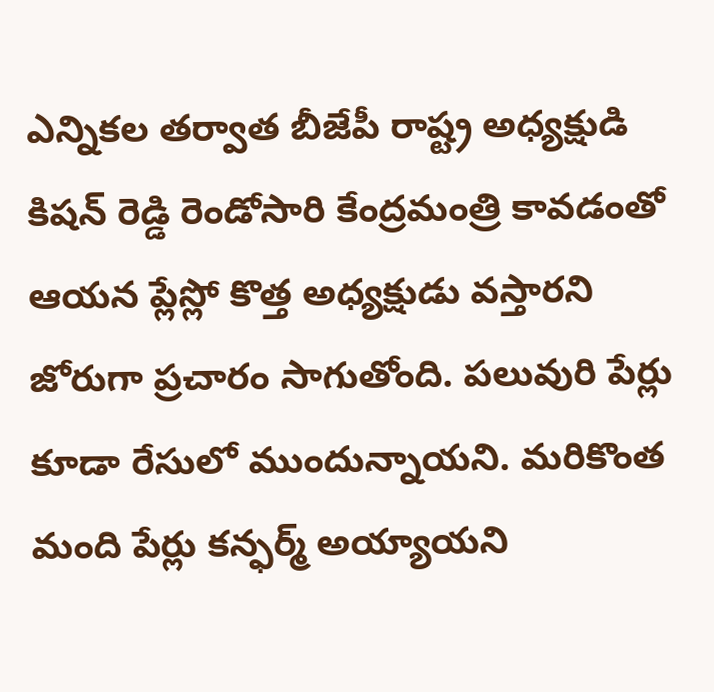ఎన్నికల తర్వాత బీజేపీ రాష్ట్ర అధ్యక్షుడి కిషన్ రెడ్డి రెండోసారి కేంద్రమంత్రి కావడంతో ఆయన ప్లేస్లో కొత్త అధ్యక్షుడు వస్తారని జోరుగా ప్రచారం సాగుతోంది. పలువురి పేర్లు కూడా రేసులో ముందున్నాయని. మరికొంత మంది పేర్లు కన్ఫర్మ్ అయ్యాయని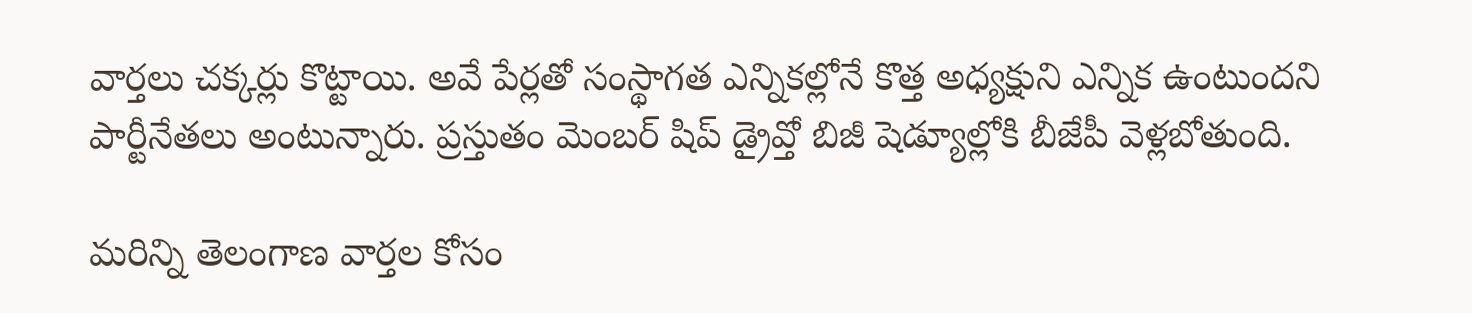వార్తలు చక్కర్లు కొట్టాయి. అవే పేర్లతో సంస్థాగత ఎన్నికల్లోనే కొత్త అధ్యక్షుని ఎన్నిక ఉంటుందని పార్టీనేతలు అంటున్నారు. ప్రస్తుతం మెంబర్ షిప్ డ్రైవ్తో బిజీ షెడ్యూల్లోకి బీజేపీ వెళ్లబోతుంది.

మరిన్ని తెలంగాణ వార్తల కోసం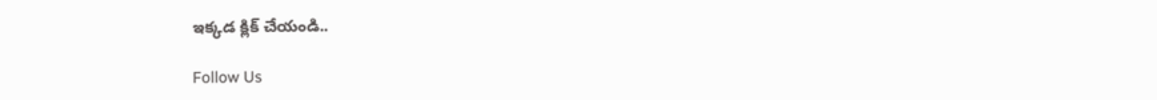ఇక్కడ క్లిక్ చేయండి..

Follow Us